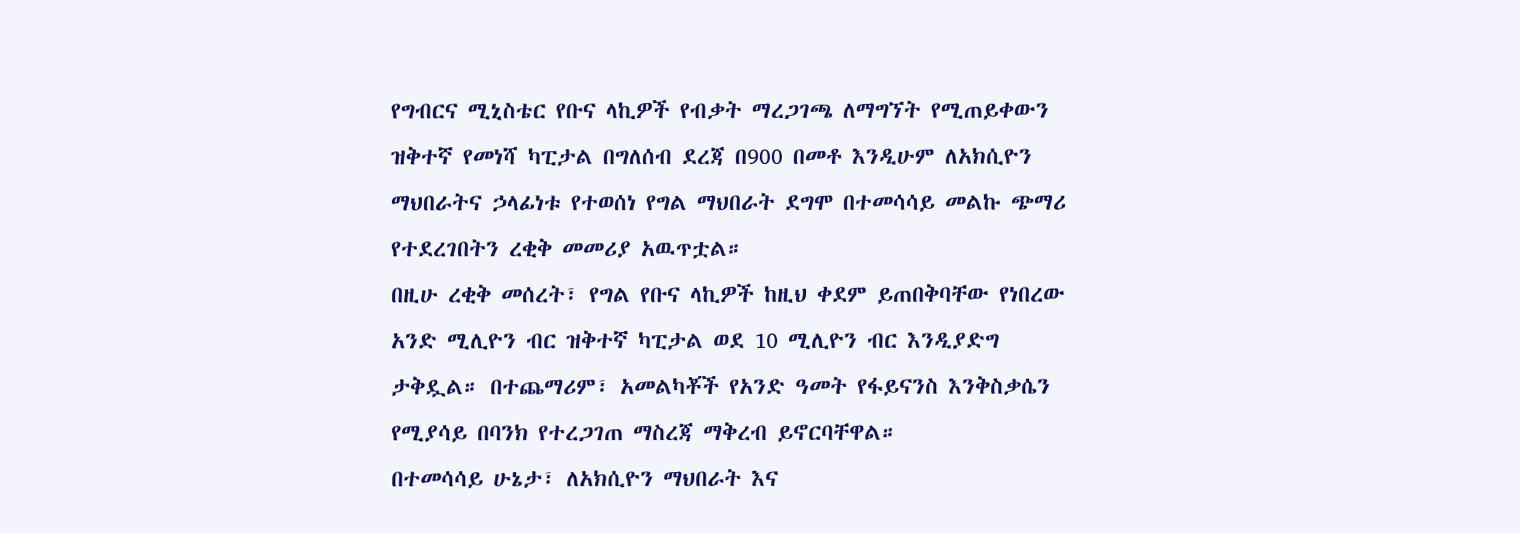የግብርና ሚኒስቴር የቡና ላኪዎች የብቃት ማረጋገጫ ለማግኘት የሚጠይቀውን ዝቅተኛ የመነሻ ካፒታል በግለሰብ ደረጃ በ900 በመቶ እንዲሁም ለአክሲዮን ማህበራትና ኃላፊነቱ የተወሰነ የግል ማህበራት ደግሞ በተመሳሳይ መልኩ ጭማሪ የተደረገበትን ረቂቅ መመሪያ አዉጥቷል።
በዚሁ ረቂቅ መሰረት፣ የግል የቡና ላኪዎች ከዚህ ቀደም ይጠበቅባቸው የነበረው አንድ ሚሊዮን ብር ዝቅተኛ ካፒታል ወደ 10 ሚሊዮን ብር እንዲያድግ ታቅዷል። በተጨማሪም፣ አመልካቾች የአንድ ዓመት የፋይናንስ እንቅስቃሴን የሚያሳይ በባንክ የተረጋገጠ ማስረጃ ማቅረብ ይኖርባቸዋል።
በተመሳሳይ ሁኔታ፣ ለአክሲዮን ማህበራት እና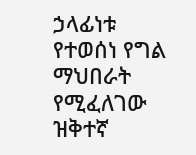ኃላፊነቱ የተወሰነ የግል ማህበራት የሚፈለገው ዝቅተኛ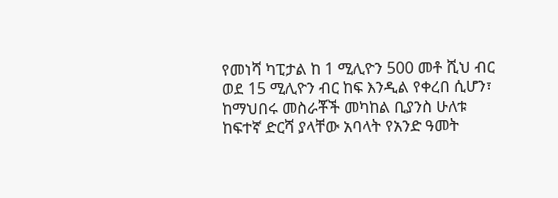የመነሻ ካፒታል ከ 1 ሚሊዮን 500 መቶ ሺህ ብር ወደ 15 ሚሊዮን ብር ከፍ እንዲል የቀረበ ሲሆን፣ ከማህበሩ መስራቾች መካከል ቢያንስ ሁለቱ ከፍተኛ ድርሻ ያላቸው አባላት የአንድ ዓመት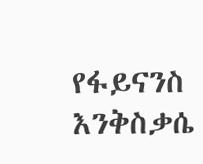የፋይናንስ እንቅስቃሴ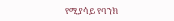የሚያሳይ የባንክ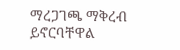ማረጋገጫ ማቅረብ ይኖርባቸዋል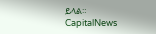ይላል።
CapitalNews